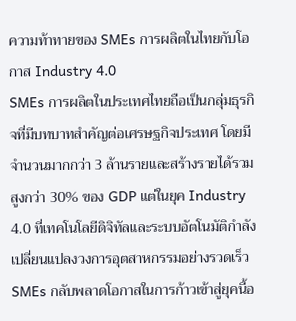ความท้าทายของ SMEs การผลิตในไทยกับโอกาส Industry 4.0
SMEs การผลิตในประเทศไทยถือเป็นกลุ่มธุรกิจที่มีบทบาทสำคัญต่อเศรษฐกิจประเทศ โดยมีจำนวนมากกว่า 3 ล้านรายและสร้างรายได้รวมสูงกว่า 30% ของ GDP แต่ในยุค Industry 4.0 ที่เทคโนโลยีดิจิทัลและระบบอัตโนมัติกำลังเปลี่ยนแปลงวงการอุตสาหกรรมอย่างรวดเร็ว SMEs กลับพลาดโอกาสในการก้าวเข้าสู่ยุคนี้อ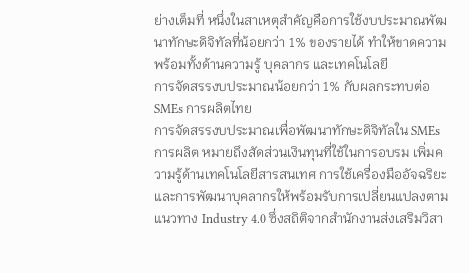ย่างเต็มที่ หนึ่งในสาเหตุสำคัญคือการใช้งบประมาณพัฒนาทักษะดิจิทัลที่น้อยกว่า 1% ของรายได้ ทำให้ขาดความพร้อมทั้งด้านความรู้ บุคลากร และเทคโนโลยี
การจัดสรรงบประมาณน้อยกว่า 1% กับผลกระทบต่อ SMEs การผลิตไทย
การจัดสรรงบประมาณเพื่อพัฒนาทักษะดิจิทัลใน SMEs การผลิต หมายถึงสัดส่วนเงินทุนที่ใช้ในการอบรม เพิ่มความรู้ด้านเทคโนโลยีสารสนเทศ การใช้เครื่องมืออัจฉริยะ และการพัฒนาบุคลากรให้พร้อมรับการเปลี่ยนแปลงตามแนวทาง Industry 4.0 ซึ่งสถิติจากสำนักงานส่งเสริมวิสา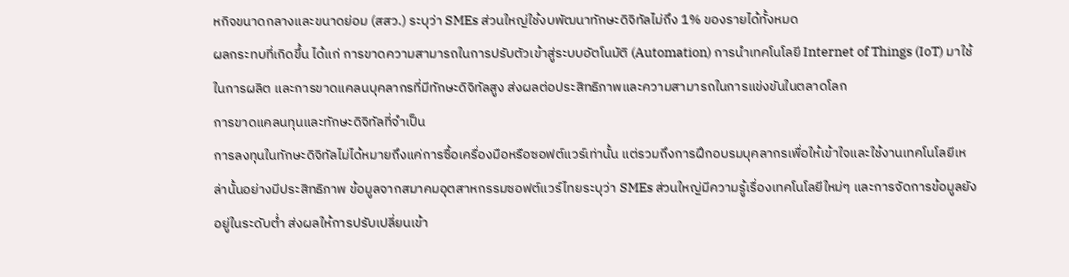หกิจขนาดกลางและขนาดย่อม (สสว.) ระบุว่า SMEs ส่วนใหญ่ใช้งบพัฒนาทักษะดิจิทัลไม่ถึง 1% ของรายได้ทั้งหมด
ผลกระทบที่เกิดขึ้น ได้แก่ การขาดความสามารถในการปรับตัวเข้าสู่ระบบอัตโนมัติ (Automation) การนำเทคโนโลยี Internet of Things (IoT) มาใช้ในการผลิต และการขาดแคลนบุคลากรที่มีทักษะดิจิทัลสูง ส่งผลต่อประสิทธิภาพและความสามารถในการแข่งขันในตลาดโลก
การขาดแคลนทุนและทักษะดิจิทัลที่จำเป็น
การลงทุนในทักษะดิจิทัลไม่ได้หมายถึงแค่การซื้อเครื่องมือหรือซอฟต์แวร์เท่านั้น แต่รวมถึงการฝึกอบรมบุคลากรเพื่อให้เข้าใจและใช้งานเทคโนโลยีเหล่านั้นอย่างมีประสิทธิภาพ ข้อมูลจากสมาคมอุตสาหกรรมซอฟต์แวร์ไทยระบุว่า SMEs ส่วนใหญ่มีความรู้เรื่องเทคโนโลยีใหม่ๆ และการจัดการข้อมูลยังอยู่ในระดับต่ำ ส่งผลให้การปรับเปลี่ยนเข้า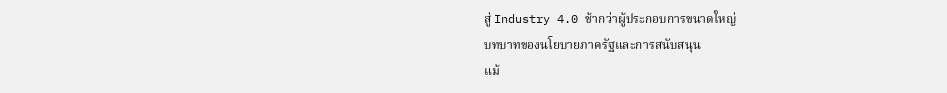สู่ Industry 4.0 ช้ากว่าผู้ประกอบการขนาดใหญ่
บทบาทของนโยบายภาครัฐและการสนับสนุน
แม้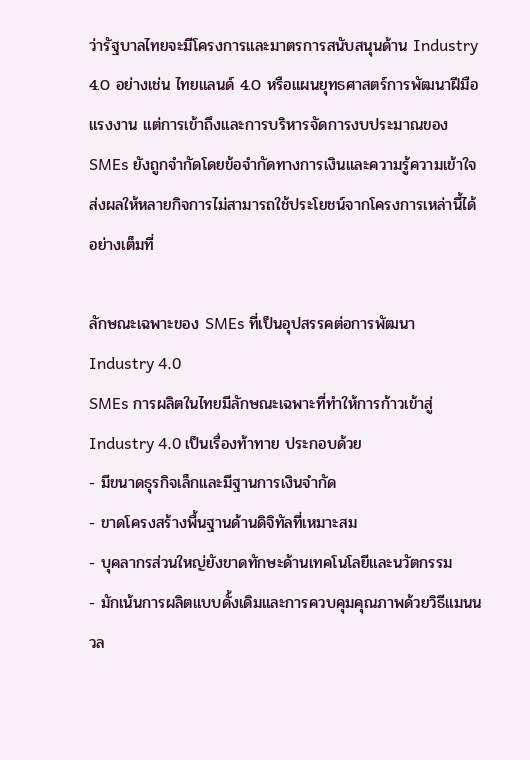ว่ารัฐบาลไทยจะมีโครงการและมาตรการสนับสนุนด้าน Industry 4.0 อย่างเช่น ไทยแลนด์ 4.0 หรือแผนยุทธศาสตร์การพัฒนาฝีมือแรงงาน แต่การเข้าถึงและการบริหารจัดการงบประมาณของ SMEs ยังถูกจำกัดโดยข้อจำกัดทางการเงินและความรู้ความเข้าใจ ส่งผลให้หลายกิจการไม่สามารถใช้ประโยชน์จากโครงการเหล่านี้ได้อย่างเต็มที่

ลักษณะเฉพาะของ SMEs ที่เป็นอุปสรรคต่อการพัฒนา Industry 4.0
SMEs การผลิตในไทยมีลักษณะเฉพาะที่ทำให้การก้าวเข้าสู่ Industry 4.0 เป็นเรื่องท้าทาย ประกอบด้วย
- มีขนาดธุรกิจเล็กและมีฐานการเงินจำกัด
- ขาดโครงสร้างพื้นฐานด้านดิจิทัลที่เหมาะสม
- บุคลากรส่วนใหญ่ยังขาดทักษะด้านเทคโนโลยีและนวัตกรรม
- มักเน้นการผลิตแบบดั้งเดิมและการควบคุมคุณภาพด้วยวิธีแมนนวล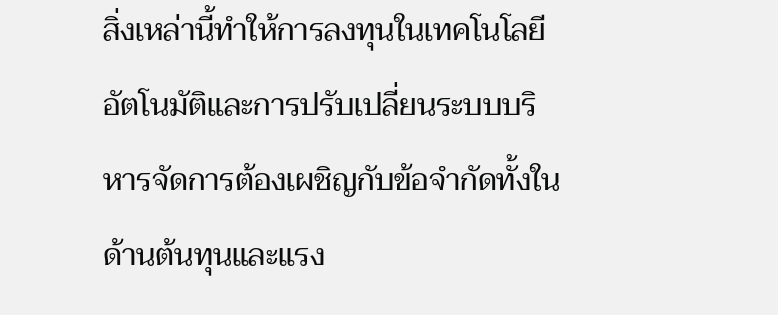สิ่งเหล่านี้ทำให้การลงทุนในเทคโนโลยีอัตโนมัติและการปรับเปลี่ยนระบบบริหารจัดการต้องเผชิญกับข้อจำกัดทั้งในด้านต้นทุนและแรง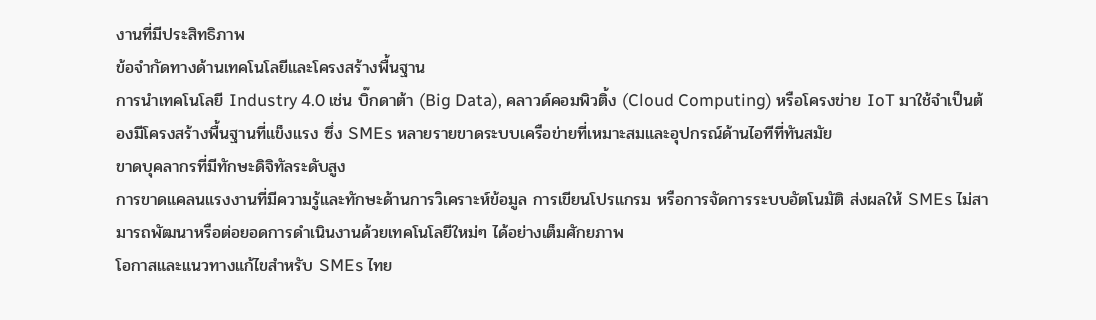งานที่มีประสิทธิภาพ
ข้อจำกัดทางด้านเทคโนโลยีและโครงสร้างพื้นฐาน
การนำเทคโนโลยี Industry 4.0 เช่น บิ๊กดาต้า (Big Data), คลาวด์คอมพิวติ้ง (Cloud Computing) หรือโครงข่าย IoT มาใช้จำเป็นต้องมีโครงสร้างพื้นฐานที่แข็งแรง ซึ่ง SMEs หลายรายขาดระบบเครือข่ายที่เหมาะสมและอุปกรณ์ด้านไอทีที่ทันสมัย
ขาดบุคลากรที่มีทักษะดิจิทัลระดับสูง
การขาดแคลนแรงงานที่มีความรู้และทักษะด้านการวิเคราะห์ข้อมูล การเขียนโปรแกรม หรือการจัดการระบบอัตโนมัติ ส่งผลให้ SMEs ไม่สามารถพัฒนาหรือต่อยอดการดำเนินงานด้วยเทคโนโลยีใหม่ๆ ได้อย่างเต็มศักยภาพ
โอกาสและแนวทางแก้ไขสำหรับ SMEs ไทย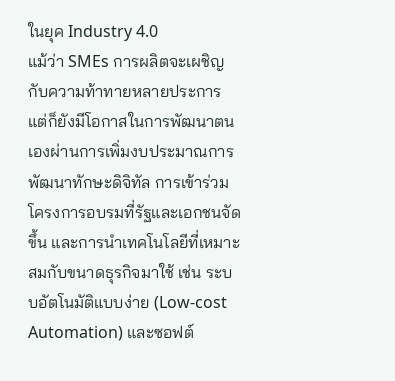ในยุค Industry 4.0
แม้ว่า SMEs การผลิตจะเผชิญกับความท้าทายหลายประการ แต่ก็ยังมีโอกาสในการพัฒนาตนเองผ่านการเพิ่มงบประมาณการพัฒนาทักษะดิจิทัล การเข้าร่วมโครงการอบรมที่รัฐและเอกชนจัดขึ้น และการนำเทคโนโลยีที่เหมาะสมกับขนาดธุรกิจมาใช้ เช่น ระบบอัตโนมัติแบบง่าย (Low-cost Automation) และซอฟต์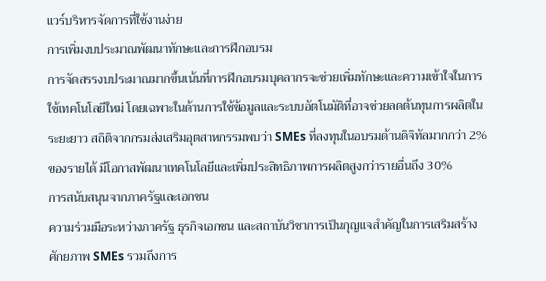แวร์บริหารจัดการที่ใช้งานง่าย
การเพิ่มงบประมาณพัฒนาทักษะและการฝึกอบรม
การจัดสรรงบประมาณมากขึ้นเน้นที่การฝึกอบรมบุคลากรจะช่วยเพิ่มทักษะและความเข้าใจในการใช้เทคโนโลยีใหม่ โดยเฉพาะในด้านการใช้ข้อมูลและระบบอัตโนมัติที่อาจช่วยลดต้นทุนการผลิตในระยะยาว สถิติจากกรมส่งเสริมอุตสาหกรรมพบว่า SMEs ที่ลงทุนในอบรมด้านดิจิทัลมากกว่า 2% ของรายได้ มีโอกาสพัฒนาเทคโนโลยีและเพิ่มประสิทธิภาพการผลิตสูงกว่ารายอื่นถึง 30%
การสนับสนุนจากภาครัฐและเอกชน
ความร่วมมือระหว่างภาครัฐ ธุรกิจเอกชน และสถาบันวิชาการเป็นกุญแจสำคัญในการเสริมสร้างศักยภาพ SMEs รวมถึงการ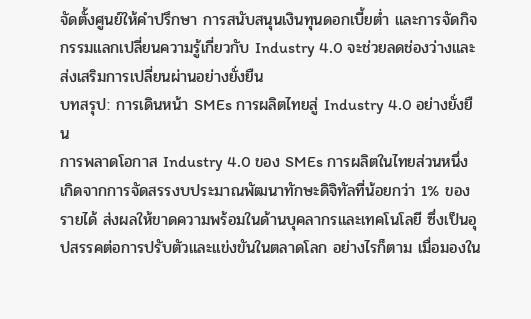จัดตั้งศูนย์ให้คำปรึกษา การสนับสนุนเงินทุนดอกเบี้ยต่ำ และการจัดกิจกรรมแลกเปลี่ยนความรู้เกี่ยวกับ Industry 4.0 จะช่วยลดช่องว่างและส่งเสริมการเปลี่ยนผ่านอย่างยั่งยืน
บทสรุป: การเดินหน้า SMEs การผลิตไทยสู่ Industry 4.0 อย่างยั่งยืน
การพลาดโอกาส Industry 4.0 ของ SMEs การผลิตในไทยส่วนหนึ่งเกิดจากการจัดสรรงบประมาณพัฒนาทักษะดิจิทัลที่น้อยกว่า 1% ของรายได้ ส่งผลให้ขาดความพร้อมในด้านบุคลากรและเทคโนโลยี ซึ่งเป็นอุปสรรคต่อการปรับตัวและแข่งขันในตลาดโลก อย่างไรก็ตาม เมื่อมองใน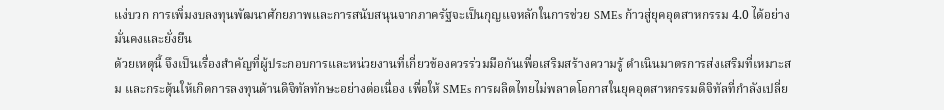แง่บวก การเพิ่มงบลงทุนพัฒนาศักยภาพและการสนับสนุนจากภาครัฐจะเป็นกุญแจหลักในการช่วย SMEs ก้าวสู่ยุคอุตสาหกรรม 4.0 ได้อย่างมั่นคงและยั่งยืน
ด้วยเหตุนี้ จึงเป็นเรื่องสำคัญที่ผู้ประกอบการและหน่วยงานที่เกี่ยวข้องควรร่วมมือกันเพื่อเสริมสร้างความรู้ ดำเนินมาตรการส่งเสริมที่เหมาะสม และกระตุ้นให้เกิดการลงทุนด้านดิจิทัลทักษะอย่างต่อเนื่อง เพื่อให้ SMEs การผลิตไทยไม่พลาดโอกาสในยุคอุตสาหกรรมดิจิทัลที่กำลังเปลี่ย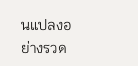นแปลงอย่างรวด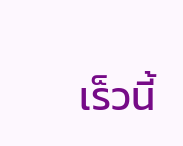เร็วนี้